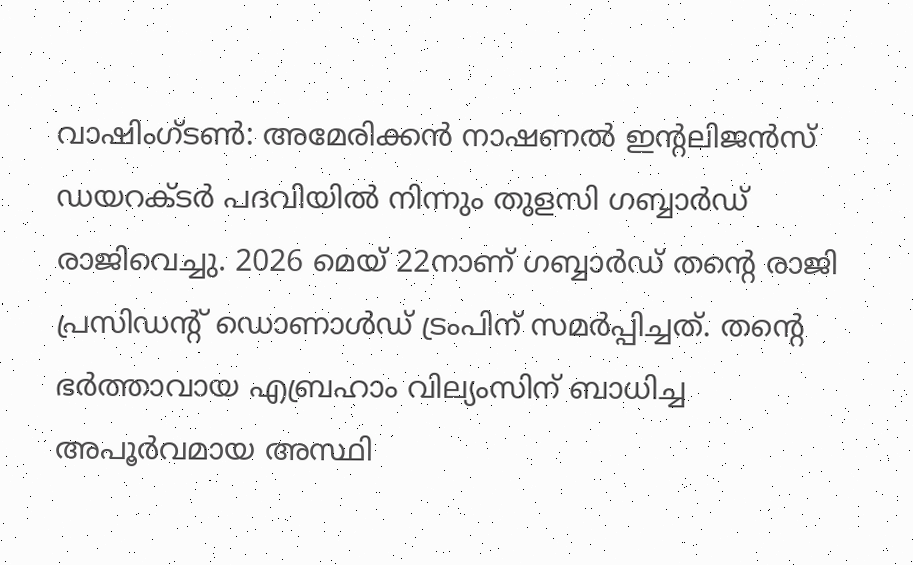വാഷിംഗ്ടൺ: അമേരിക്കൻ നാഷണൽ ഇന്റലിജൻസ് ഡയറക്ടർ പദവിയിൽ നിന്നും തുളസി ഗബ്ബാർഡ് രാജിവെച്ചു. 2026 മെയ് 22നാണ് ഗബ്ബാർഡ് തന്റെ രാജി പ്രസിഡന്റ് ഡൊണാൾഡ് ട്രംപിന് സമർപ്പിച്ചത്. തന്റെ ഭർത്താവായ എബ്രഹാം വില്യംസിന് ബാധിച്ച അപൂർവമായ അസ്ഥി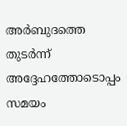അർബുദത്തെ തുടർന്ന് അദ്ദേഹത്തോടൊപ്പം സമയം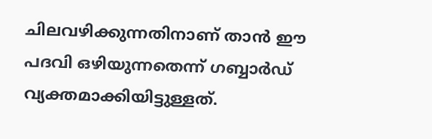ചിലവഴിക്കുന്നതിനാണ് താൻ ഈ പദവി ഒഴിയുന്നതെന്ന് ഗബ്ബാർഡ് വ്യക്തമാക്കിയിട്ടുള്ളത്.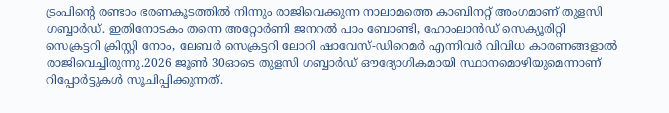ട്രംപിന്റെ രണ്ടാം ഭരണകൂടത്തിൽ നിന്നും രാജിവെക്കുന്ന നാലാമത്തെ കാബിനറ്റ് അംഗമാണ് തുളസി ഗബ്ബാർഡ്. ഇതിനോടകം തന്നെ അറ്റോർണി ജനറൽ പാം ബോണ്ടി, ഹോംലാൻഡ് സെക്യൂരിറ്റി സെക്രട്ടറി ക്രിസ്റ്റി നോം, ലേബർ സെക്രട്ടറി ലോറി ഷാവേസ്-ഡിറെമർ എന്നിവർ വിവിധ കാരണങ്ങളാൽ രാജിവെച്ചിരുന്നു.2026 ജൂൺ 30ഓടെ തുളസി ഗബ്ബാർഡ് ഔദ്യോഗികമായി സ്ഥാനമൊഴിയുമെന്നാണ് റിപ്പോർട്ടുകൾ സൂചിപ്പിക്കുന്നത്.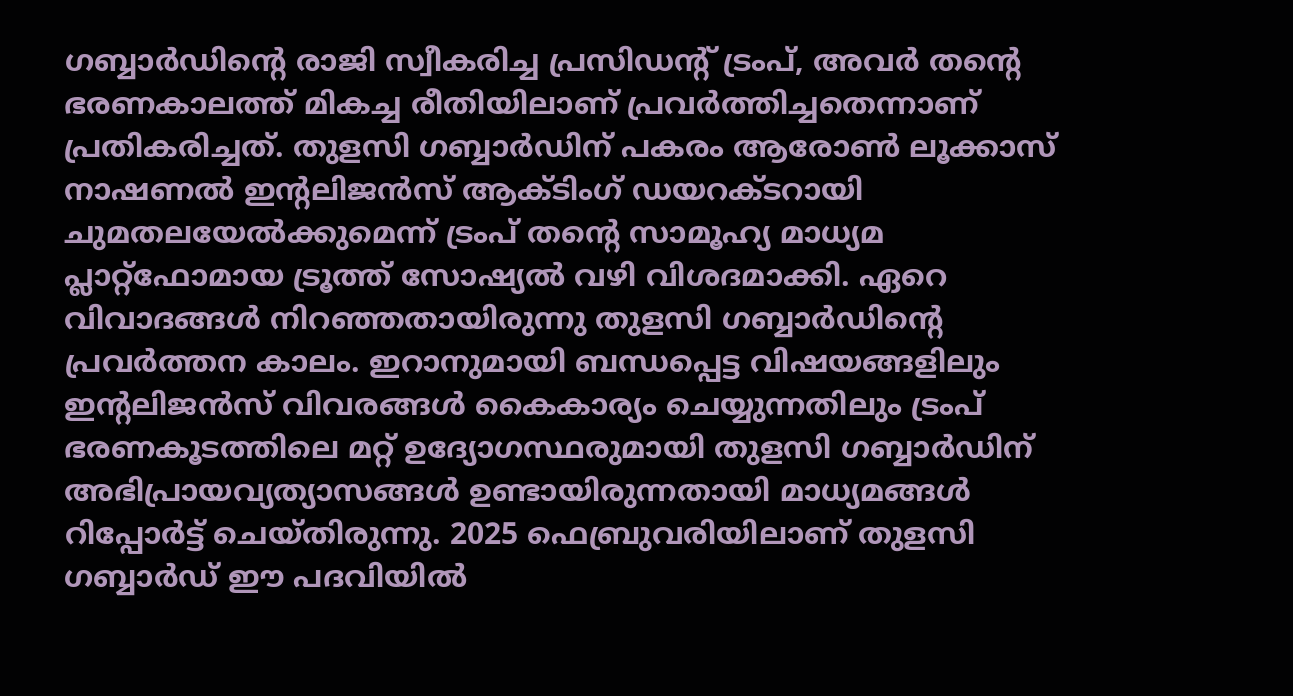ഗബ്ബാർഡിന്റെ രാജി സ്വീകരിച്ച പ്രസിഡന്റ് ട്രംപ്, അവർ തന്റെ ഭരണകാലത്ത് മികച്ച രീതിയിലാണ് പ്രവർത്തിച്ചതെന്നാണ് പ്രതികരിച്ചത്. തുളസി ഗബ്ബാർഡിന് പകരം ആരോൺ ലൂക്കാസ് നാഷണൽ ഇന്റലിജൻസ് ആക്ടിംഗ് ഡയറക്ടറായി ചുമതലയേൽക്കുമെന്ന് ട്രംപ് തന്റെ സാമൂഹ്യ മാധ്യമ പ്ലാറ്റ്ഫോമായ ട്രൂത്ത് സോഷ്യൽ വഴി വിശദമാക്കി. ഏറെ വിവാദങ്ങൾ നിറഞ്ഞതായിരുന്നു തുളസി ഗബ്ബാർഡിന്റെ പ്രവർത്തന കാലം. ഇറാനുമായി ബന്ധപ്പെട്ട വിഷയങ്ങളിലും ഇന്റലിജൻസ് വിവരങ്ങൾ കൈകാര്യം ചെയ്യുന്നതിലും ട്രംപ് ഭരണകൂടത്തിലെ മറ്റ് ഉദ്യോഗസ്ഥരുമായി തുളസി ഗബ്ബാർഡിന് അഭിപ്രായവ്യത്യാസങ്ങൾ ഉണ്ടായിരുന്നതായി മാധ്യമങ്ങൾ റിപ്പോർട്ട് ചെയ്തിരുന്നു. 2025 ഫെബ്രുവരിയിലാണ് തുളസി ഗബ്ബാർഡ് ഈ പദവിയിൽ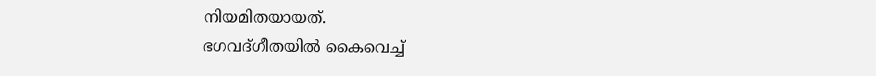നിയമിതയായത്.
ഭഗവദ്ഗീതയിൽ കൈവെച്ച്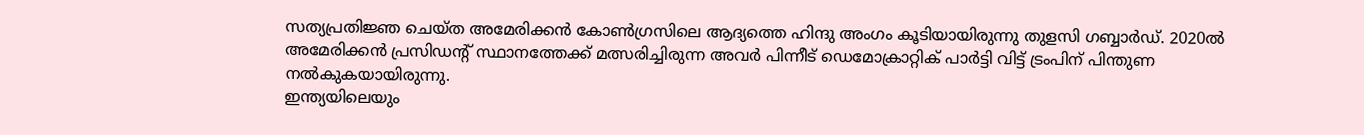സത്യപ്രതിജ്ഞ ചെയ്ത അമേരിക്കൻ കോൺഗ്രസിലെ ആദ്യത്തെ ഹിന്ദു അംഗം കൂടിയായിരുന്നു തുളസി ഗബ്ബാർഡ്. 2020ൽ അമേരിക്കൻ പ്രസിഡന്റ് സ്ഥാനത്തേക്ക് മത്സരിച്ചിരുന്ന അവർ പിന്നീട് ഡെമോക്രാറ്റിക് പാർട്ടി വിട്ട് ട്രംപിന് പിന്തുണ നൽകുകയായിരുന്നു.
ഇന്ത്യയിലെയും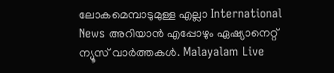ലോകമെമ്പാടുമുള്ള എല്ലാ International News അറിയാൻ എപ്പോഴും ഏഷ്യാനെറ്റ് ന്യൂസ് വാർത്തകൾ. Malayalam Live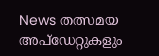News തത്സമയ അപ്ഡേറ്റുകളും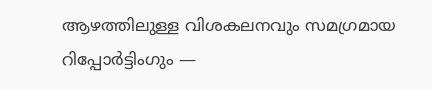ആഴത്തിലുള്ള വിശകലനവും സമഗ്രമായ റിപ്പോർട്ടിംഗും —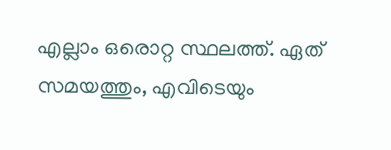എല്ലാം ഒരൊറ്റ സ്ഥലത്ത്. ഏത് സമയത്തും, എവിടെയും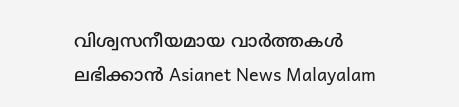വിശ്വസനീയമായ വാർത്തകൾ ലഭിക്കാൻ Asianet News Malayalam